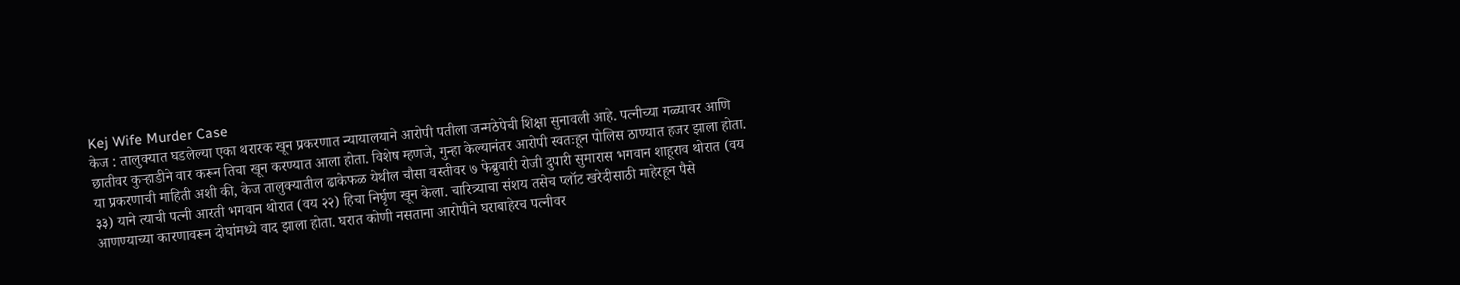Kej Wife Murder Case
केज : तालुक्यात घडलेल्या एका थरारक खून प्रकरणात न्यायालयाने आरोपी पतीला जन्मठेपेची शिक्षा सुनावली आहे. पत्नीच्या गळ्यावर आणि छातीवर कुऱ्हाडीने वार करून तिचा खून करण्यात आला होता. विशेष म्हणजे, गुन्हा केल्यानंतर आरोपी स्वतःहून पोलिस ठाण्यात हजर झाला होता.
या प्रकरणाची माहिती अशी की, केज तालुक्यातील ढाकेफळ येथील चौसा वस्तीवर ७ फेब्रुवारी रोजी दुपारी सुमारास भगवान शाहूराव थोरात (वय ३३) याने त्याची पत्नी आरती भगवान थोरात (वय २२) हिचा निर्घृण खून केला. चारित्र्याचा संशय तसेच प्लॉट खरेदीसाठी माहेरहून पैसे आणण्याच्या कारणावरून दोघांमध्ये वाद झाला होता. घरात कोणी नसताना आरोपीने घराबाहेरच पत्नीवर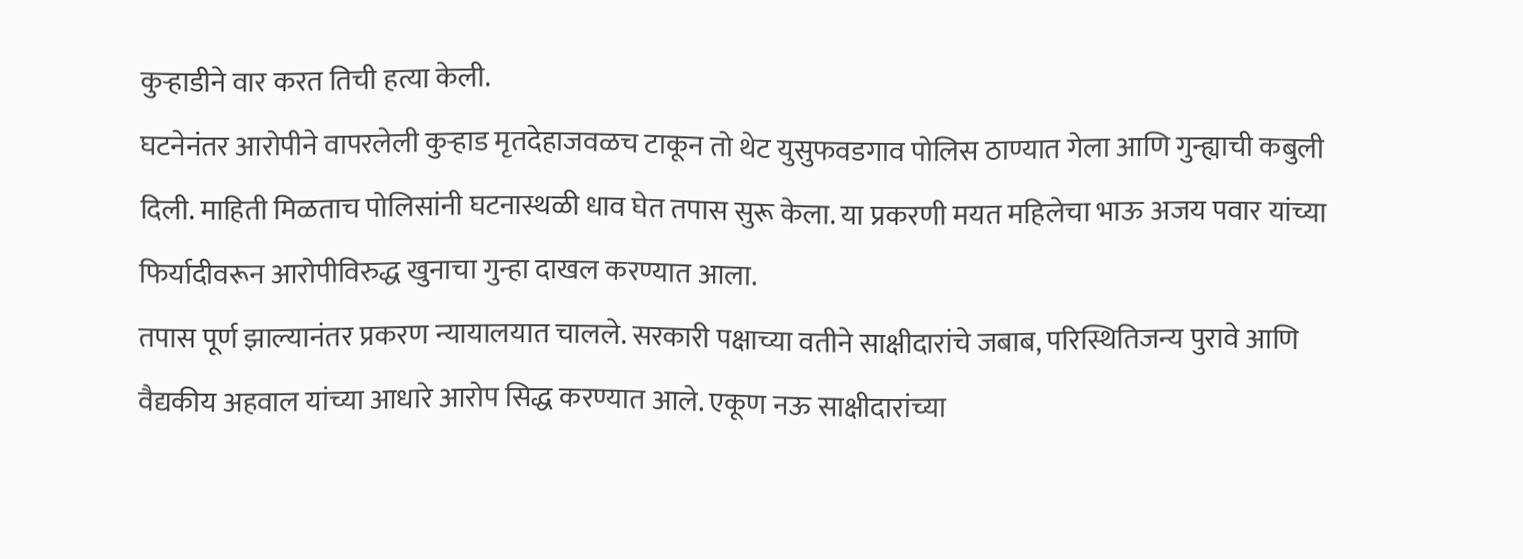कुऱ्हाडीने वार करत तिची हत्या केली.
घटनेनंतर आरोपीने वापरलेली कुऱ्हाड मृतदेहाजवळच टाकून तो थेट युसुफवडगाव पोलिस ठाण्यात गेला आणि गुन्ह्याची कबुली दिली. माहिती मिळताच पोलिसांनी घटनास्थळी धाव घेत तपास सुरू केला. या प्रकरणी मयत महिलेचा भाऊ अजय पवार यांच्या फिर्यादीवरून आरोपीविरुद्ध खुनाचा गुन्हा दाखल करण्यात आला.
तपास पूर्ण झाल्यानंतर प्रकरण न्यायालयात चालले. सरकारी पक्षाच्या वतीने साक्षीदारांचे जबाब, परिस्थितिजन्य पुरावे आणि वैद्यकीय अहवाल यांच्या आधारे आरोप सिद्ध करण्यात आले. एकूण नऊ साक्षीदारांच्या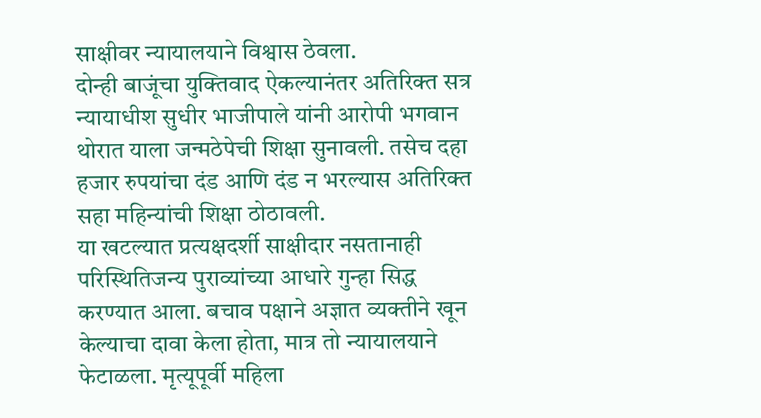साक्षीवर न्यायालयाने विश्वास ठेवला.
दोन्ही बाजूंचा युक्तिवाद ऐकल्यानंतर अतिरिक्त सत्र न्यायाधीश सुधीर भाजीपाले यांनी आरोपी भगवान थोरात याला जन्मठेपेची शिक्षा सुनावली. तसेच दहा हजार रुपयांचा दंड आणि दंड न भरल्यास अतिरिक्त सहा महिन्यांची शिक्षा ठोठावली.
या खटल्यात प्रत्यक्षदर्शी साक्षीदार नसतानाही परिस्थितिजन्य पुराव्यांच्या आधारे गुन्हा सिद्ध करण्यात आला. बचाव पक्षाने अज्ञात व्यक्तीने खून केल्याचा दावा केला होता, मात्र तो न्यायालयाने फेटाळला. मृत्यूपूर्वी महिला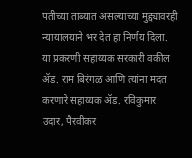पतीच्या ताब्यात असल्याच्या मुद्द्यावरही न्यायालयाने भर देत हा निर्णय दिला.
या प्रकरणी सहाय्यक सरकारी वकील ॲड. राम बिरंगळ आणि त्यांना मदत करणारे सहाय्यक ॲड. रविकुमार उदार, पैरवीकर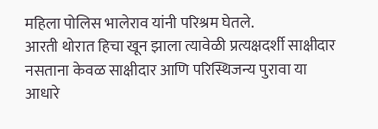महिला पोलिस भालेराव यांनी परिश्रम घेतले.
आरती थोरात हिचा खून झाला त्यावेळी प्रत्यक्षदर्शी साक्षीदार नसताना केवळ साक्षीदार आणि परिस्थिजन्य पुरावा या आधारे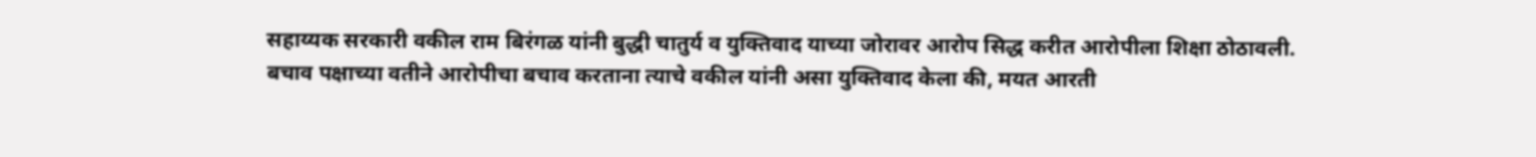सहाय्यक सरकारी वकील राम बिरंगळ यांनी बुद्धी चातुर्य व युक्तिवाद याच्या जोरावर आरोप सिद्ध करीत आरोपीला शिक्षा ठोठावली.
बचाव पक्षाच्या वतीने आरोपीचा बचाव करताना त्याचे वकील यांनी असा युक्तिवाद केला की, मयत आरती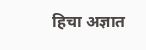हिचा अज्ञात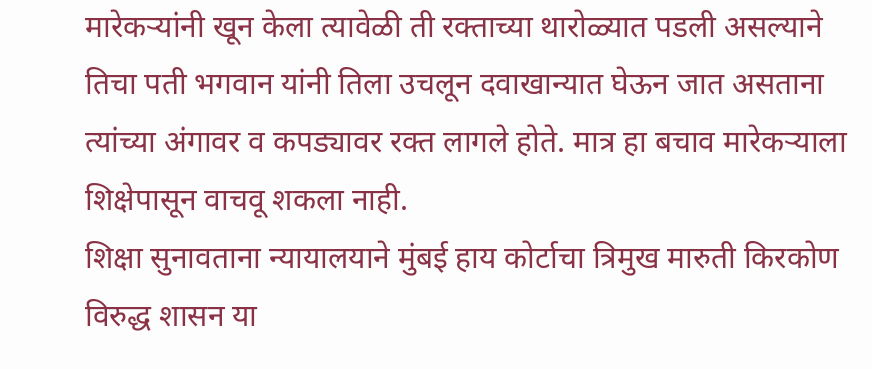मारेकऱ्यांनी खून केला त्यावेळी ती रक्ताच्या थारोळ्यात पडली असल्याने तिचा पती भगवान यांनी तिला उचलून दवाखान्यात घेऊन जात असताना त्यांच्या अंगावर व कपड्यावर रक्त लागले होते. मात्र हा बचाव मारेकऱ्याला शिक्षेपासून वाचवू शकला नाही.
शिक्षा सुनावताना न्यायालयाने मुंबई हाय कोर्टाचा त्रिमुख मारुती किरकोण विरुद्ध शासन या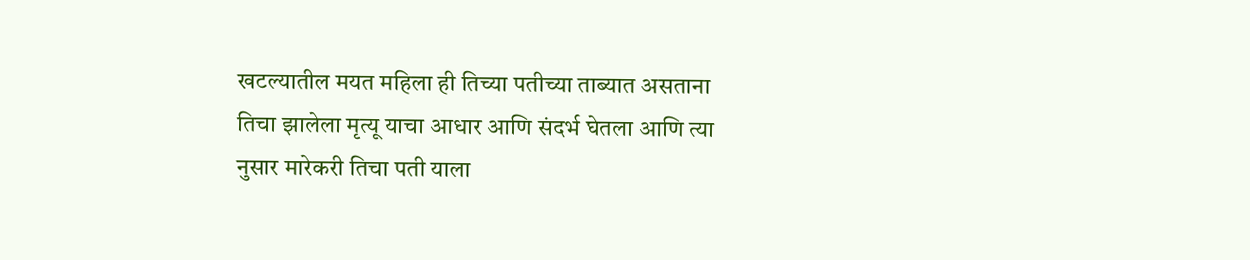खटल्यातील मयत महिला ही तिच्या पतीच्या ताब्यात असताना तिचा झालेला मृत्यू याचा आधार आणि संदर्भ घेतला आणि त्या नुसार मारेकरी तिचा पती याला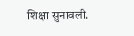शिक्षा सुनावली.